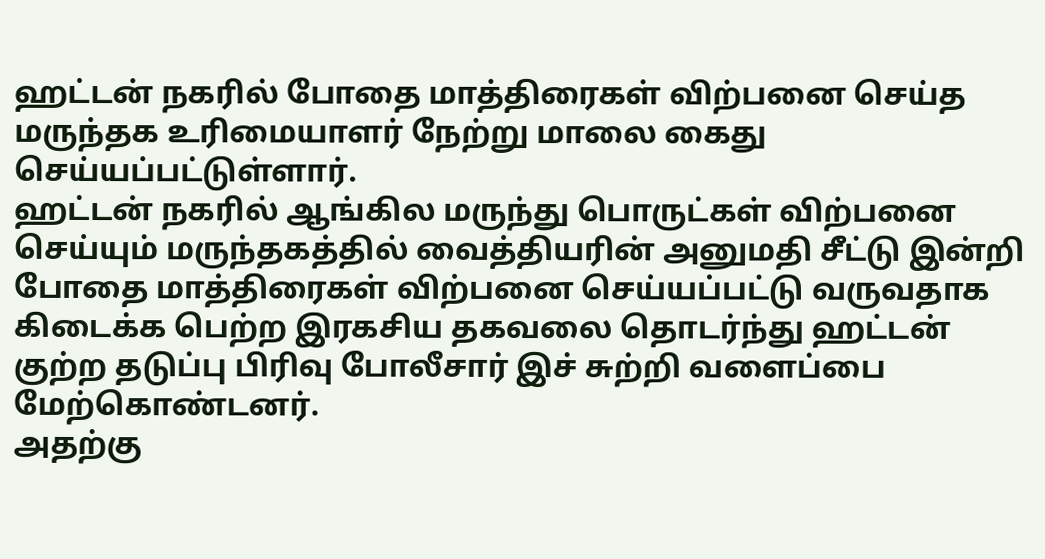ஹட்டன் நகரில் போதை மாத்திரைகள் விற்பனை செய்த மருந்தக உரிமையாளர் நேற்று மாலை கைது செய்யப்பட்டுள்ளார்.
ஹட்டன் நகரில் ஆங்கில மருந்து பொருட்கள் விற்பனை செய்யும் மருந்தகத்தில் வைத்தியரின் அனுமதி சீட்டு இன்றி போதை மாத்திரைகள் விற்பனை செய்யப்பட்டு வருவதாக கிடைக்க பெற்ற இரகசிய தகவலை தொடர்ந்து ஹட்டன் குற்ற தடுப்பு பிரிவு போலீசார் இச் சுற்றி வளைப்பை மேற்கொண்டனர்.
அதற்கு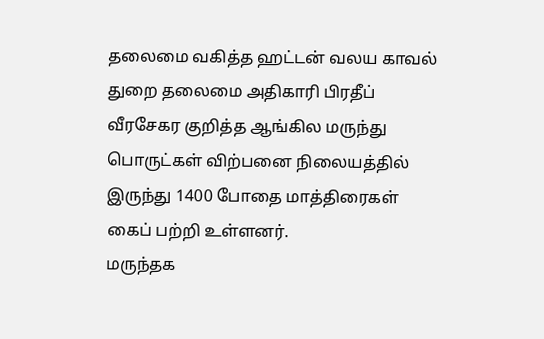தலைமை வகித்த ஹட்டன் வலய காவல் துறை தலைமை அதிகாரி பிரதீப் வீரசேகர குறித்த ஆங்கில மருந்து பொருட்கள் விற்பனை நிலையத்தில் இருந்து 1400 போதை மாத்திரைகள் கைப் பற்றி உள்ளனர்.
மருந்தக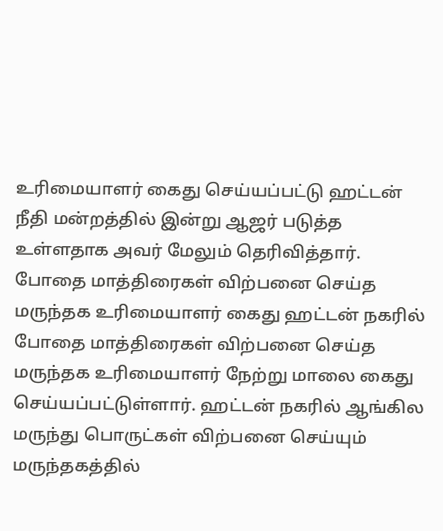உரிமையாளர் கைது செய்யப்பட்டு ஹட்டன் நீதி மன்றத்தில் இன்று ஆஜர் படுத்த உள்ளதாக அவர் மேலும் தெரிவித்தார்.
போதை மாத்திரைகள் விற்பனை செய்த மருந்தக உரிமையாளர் கைது ஹட்டன் நகரில் போதை மாத்திரைகள் விற்பனை செய்த மருந்தக உரிமையாளர் நேற்று மாலை கைது செய்யப்பட்டுள்ளார். ஹட்டன் நகரில் ஆங்கில மருந்து பொருட்கள் விற்பனை செய்யும் மருந்தகத்தில்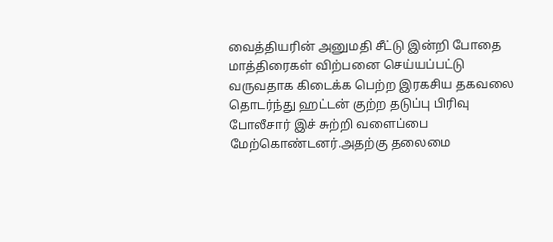வைத்தியரின் அனுமதி சீட்டு இன்றி போதை மாத்திரைகள் விற்பனை செய்யப்பட்டு வருவதாக கிடைக்க பெற்ற இரகசிய தகவலை தொடர்ந்து ஹட்டன் குற்ற தடுப்பு பிரிவு போலீசார் இச் சுற்றி வளைப்பை மேற்கொண்டனர்.அதற்கு தலைமை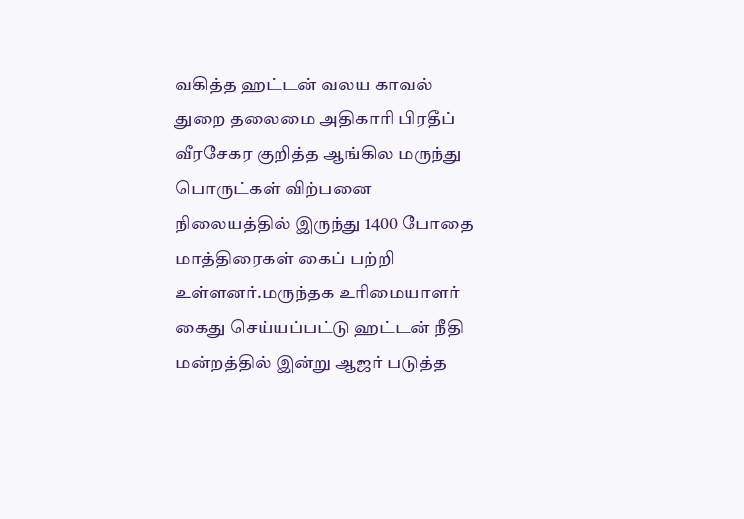வகித்த ஹட்டன் வலய காவல் துறை தலைமை அதிகாரி பிரதீப் வீரசேகர குறித்த ஆங்கில மருந்து பொருட்கள் விற்பனை நிலையத்தில் இருந்து 1400 போதை மாத்திரைகள் கைப் பற்றி உள்ளனர்.மருந்தக உரிமையாளர் கைது செய்யப்பட்டு ஹட்டன் நீதி மன்றத்தில் இன்று ஆஜர் படுத்த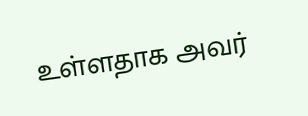உள்ளதாக அவர்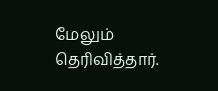மேலும் தெரிவித்தார்.